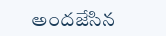అందజేసిన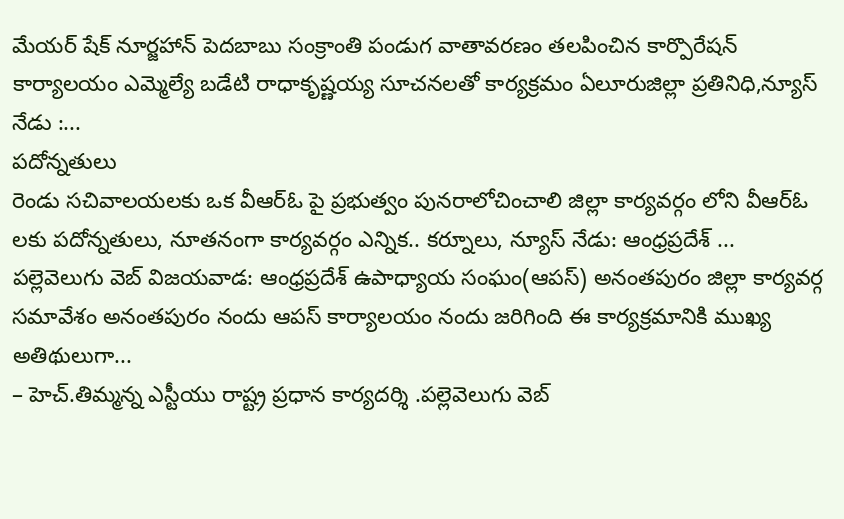మేయర్ షేక్ నూర్జహాన్ పెదబాబు సంక్రాంతి పండుగ వాతావరణం తలపించిన కార్పొరేషన్ కార్యాలయం ఎమ్మెల్యే బడేటి రాధాకృష్ణయ్య సూచనలతో కార్యక్రమం ఏలూరుజిల్లా ప్రతినిధి,న్యూస్ నేడు :...
పదోన్నతులు
రెండు సచివాలయలకు ఒక వీఆర్ఓ పై ప్రభుత్వం పునరాలోచించాలి జిల్లా కార్యవర్గం లోని వీఆర్ఓ లకు పదోన్నతులు, నూతనంగా కార్యవర్గం ఎన్నిక.. కర్నూలు, న్యూస్ నేడు: ఆంధ్రప్రదేశ్ ...
పల్లెవెలుగు వెబ్ విజయవాడ: ఆంధ్రప్రదేశ్ ఉపాధ్యాయ సంఘం(ఆపస్) అనంతపురం జిల్లా కార్యవర్గ సమావేశం అనంతపురం నందు ఆపస్ కార్యాలయం నందు జరిగింది ఈ కార్యక్రమానికి ముఖ్య అతిథులుగా...
– హెచ్.తిమ్మన్న ఎస్టీయు రాష్ట్ర ప్రధాన కార్యదర్శి .పల్లెవెలుగు వెబ్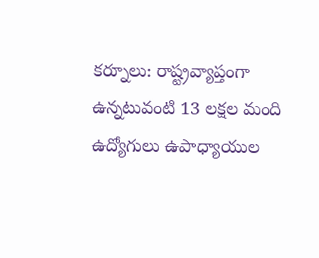కర్నూలు: రాష్ట్రవ్యాప్తంగా ఉన్నటువంటి 13 లక్షల మంది ఉద్యోగులు ఉపాధ్యాయుల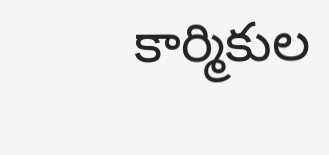కార్మికుల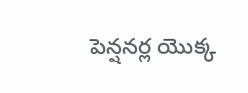పెన్షనర్ల యొక్క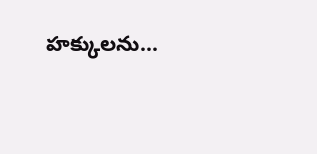హక్కులను...